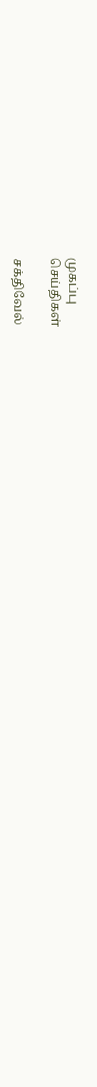முகப்பு
செய்திகள்

சக்திவேல்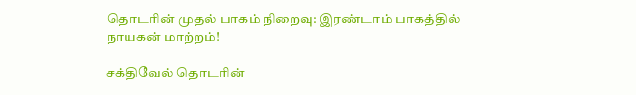தொடரின் முதல் பாகம் நிறைவு: இரண்டாம் பாகத்தில் நாயகன் மாற்றம்!

சக்திவேல் தொடரின்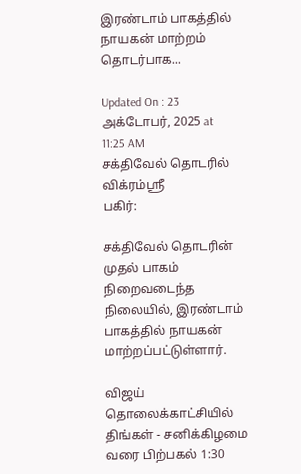இரண்டாம் பாகத்தில் நாயகன் மாற்றம் தொடர்பாக...

Updated On : 23 அக்டோபர், 2025 at 11:25 AM
சக்திவேல் தொடரில் விக்ரம்ஸ்ரீ
பகிர்:

சக்திவேல் தொடரின் முதல் பாகம் நிறைவடைந்த நிலையில், இரண்டாம் பாகத்தில் நாயகன் மாற்றப்பட்டுள்ளார்.

விஜய் தொலைக்காட்சியில் திங்கள் - சனிக்கிழமை வரை பிற்பகல் 1:30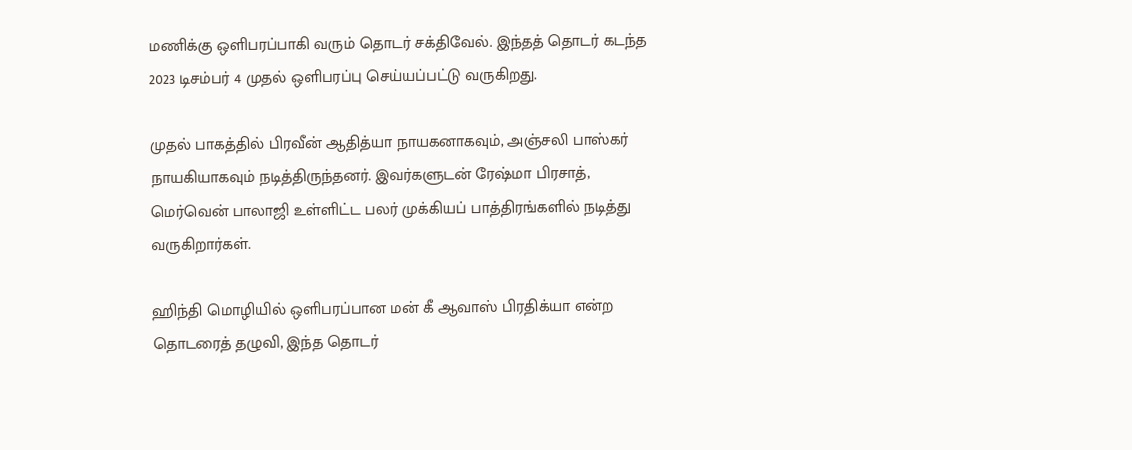மணிக்கு ஒளிபரப்பாகி வரும் தொடர் சக்திவேல். இந்தத் தொடர் கடந்த 2023 டிசம்பர் 4 முதல் ஒளிபரப்பு செய்யப்பட்டு வருகிறது.

முதல் பாகத்தில் பிரவீன் ஆதித்யா நாயகனாகவும், அஞ்சலி பாஸ்கர் நாயகியாகவும் நடித்திருந்தனர். இவர்களுடன் ரேஷ்மா பிரசாத், மெர்வென் பாலாஜி உள்ளிட்ட பலர் முக்கியப் பாத்திரங்களில் நடித்து வருகிறார்கள்.

ஹிந்தி மொழியில் ஒளிபரப்பான மன் கீ ஆவாஸ் பிரதிக்யா என்ற தொடரைத் தழுவி, இந்த தொடர்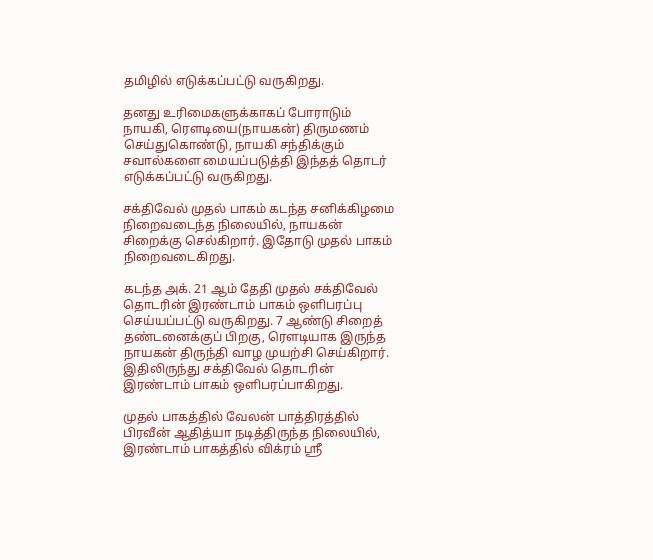தமிழில் எடுக்கப்பட்டு வருகிறது.

தனது உரிமைகளுக்காகப் போராடும் நாயகி, ரெளடியை(நாயகன்) திருமணம் செய்துகொண்டு, நாயகி சந்திக்கும் சவால்களை மையப்படுத்தி இந்தத் தொடர் எடுக்கப்பட்டு வருகிறது.

சக்திவேல் முதல் பாகம் கடந்த சனிக்கிழமை நிறைவடைந்த நிலையில், நாயகன் சிறைக்கு செல்கிறார். இதோடு முதல் பாகம் நிறைவடைகிறது.

கடந்த அக். 21 ஆம் தேதி முதல் சக்திவேல் தொடரின் இரண்டாம் பாகம் ஒளிபரப்பு செய்யப்பட்டு வருகிறது. 7 ஆண்டு சிறைத் தண்டனைக்குப் பிறகு, ரெளடியாக இருந்த நாயகன் திருந்தி வாழ முயற்சி செய்கிறார். இதிலிருந்து சக்திவேல் தொடரின் இரண்டாம் பாகம் ஒளிபரப்பாகிறது.

முதல் பாகத்தில் வேலன் பாத்திரத்தில் பிரவீன் ஆதித்யா நடித்திருந்த நிலையில், இரண்டாம் பாகத்தில் விக்ரம் ஸ்ரீ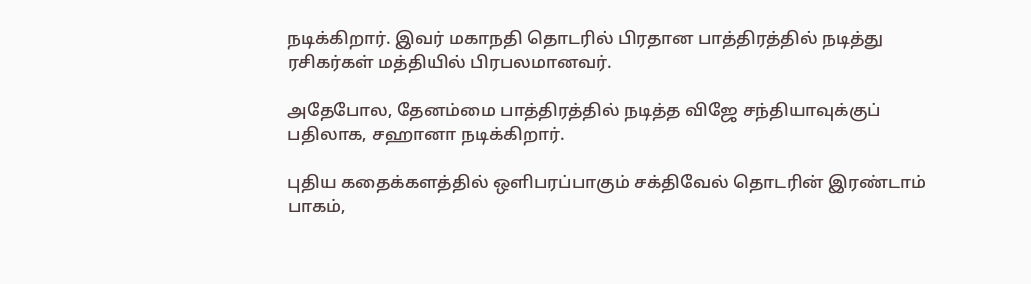நடிக்கிறார். இவர் மகாநதி தொடரில் பிரதான பாத்திரத்தில் நடித்து ரசிகர்கள் மத்தியில் பிரபலமானவர்.

அதேபோல, தேனம்மை பாத்திரத்தில் நடித்த விஜே சந்தியாவுக்குப் பதிலாக, சஹானா நடிக்கிறார்.

புதிய கதைக்களத்தில் ஒளிபரப்பாகும் சக்திவேல் தொடரின் இரண்டாம் பாகம்,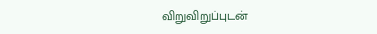விறுவிறுப்புடன்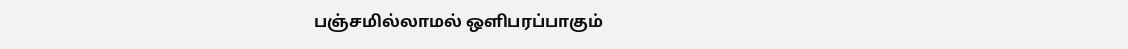பஞ்சமில்லாமல் ஒளிபரப்பாகும்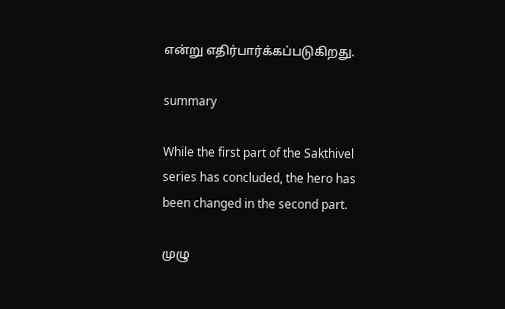என்று எதிர்பார்க்கப்படுகிறது.

summary

While the first part of the Sakthivel series has concluded, the hero has been changed in the second part.

முழு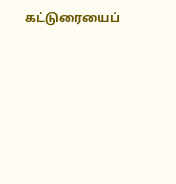கட்டுரையைப்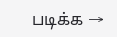படிக்க →